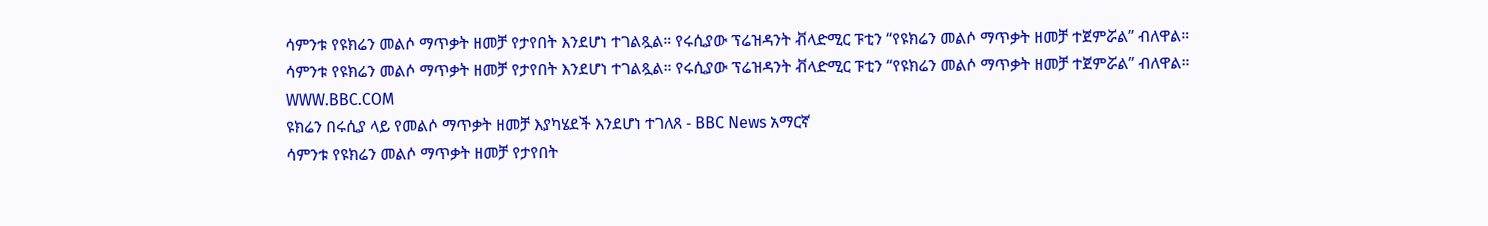ሳምንቱ የዩክሬን መልሶ ማጥቃት ዘመቻ የታየበት እንደሆነ ተገልጿል። የሩሲያው ፕሬዝዳንት ቭላድሚር ፑቲን “የዩክሬን መልሶ ማጥቃት ዘመቻ ተጀምሯል” ብለዋል።
ሳምንቱ የዩክሬን መልሶ ማጥቃት ዘመቻ የታየበት እንደሆነ ተገልጿል። የሩሲያው ፕሬዝዳንት ቭላድሚር ፑቲን “የዩክሬን መልሶ ማጥቃት ዘመቻ ተጀምሯል” ብለዋል።
WWW.BBC.COM
ዩክሬን በሩሲያ ላይ የመልሶ ማጥቃት ዘመቻ እያካሄደች እንደሆነ ተገለጸ - BBC News አማርኛ
ሳምንቱ የዩክሬን መልሶ ማጥቃት ዘመቻ የታየበት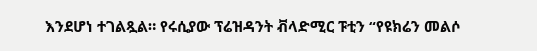እንደሆነ ተገልጿል። የሩሲያው ፕሬዝዳንት ቭላድሚር ፑቲን “የዩክሬን መልሶ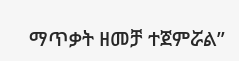ማጥቃት ዘመቻ ተጀምሯል”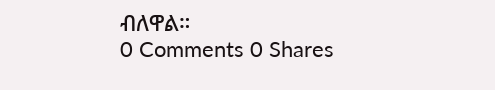ብለዋል።
0 Comments 0 Shares